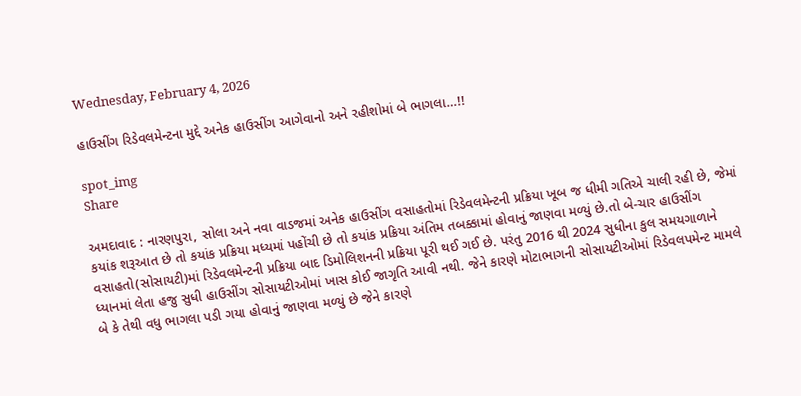Wednesday, February 4, 2026

હાઉસીંગ રિડેવલમેન્ટના મુદ્દે અનેક હાઉસીંગ આગેવાનો અને રહીશોમાં બે ભાગલા…!!

spot_img
Share

અમદાવાદ : નારણપુરા, સોલા અને નવા વાડજમાં અનેક હાઉસીંગ વસાહતોમાં રિડેવલમેન્ટની પ્રક્રિયા ખૂબ જ ધીમી ગતિએ ચાલી રહી છે, જેમાં કયાંક શરૂઆત છે તો કયાંક પ્રક્રિયા મધ્યમાં પહોંચી છે તો કયાંક પ્રક્રિયા અંતિમ તબક્કામાં હોવાનું જાણવા મળ્યું છે.તો બે-ચાર હાઉસીંગ વસાહતો(સોસાયટી)માં રિડેવલમેન્ટની પ્રક્રિયા બાદ ડિમોલિશનની પ્રક્રિયા પૂરી થઈ ગઈ છે. પરંતુ 2016 થી 2024 સુધીના કુલ સમયગાળાને ધ્યાનમાં લેતા હજુ સુધી હાઉસીંગ સોસાયટીઓમાં ખાસ કોઈ જાગૃતિ આવી નથી. જેને કારણે મોટાભાગની સોસાયટીઓમાં રિડેવલપમેન્ટ મામલે બે કે તેથી વધુ ભાગલા પડી ગયા હોવાનું જાણવા મળ્યું છે જેને કારણે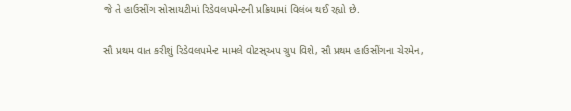જે તે હાઉસીંગ સોસાયટીમાં રિડેવલપમેન્ટની પ્રક્રિયામાં વિલંબ થઈ રહ્યો છે.

સૌ પ્રથમ વાત કરીશું રિડેવલપમેન્ટ મામલે વોટસ્‌અપ ગ્રુપ વિશે, સૌ પ્રથમ હાઉસીંગના ચેરમેન,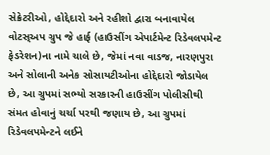સેક્રેટરીઓ, હોદ્દેદારો અને રહીશો દ્વારા બનાવાયેલ વોટસ્‌અપ ગ્રુપ જે હાર્ફ (હાઉસીંગ એપાર્ટમેન્ટ રિડેવલપમેન્ટ ફેડરેશન)ના નામે ચાલે છે, જેમાં નવા વાડજ, નારણપુરા અને સોલાની અનેક સોસાયટીઓના હોદ્દેદારો જોડાયેલ છે, આ ગ્રુપમાં સભ્યો સરકારની હાઉસીંગ પોલીસીથી સંમત હોવાનું ચર્ચા પરથી જણાય છે, આ ગ્રુપમાં રિડેવલપમેન્ટને લઈને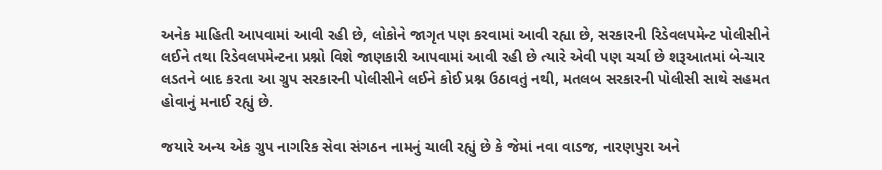અનેક માહિતી આપવામાં આવી રહી છે, લોકોને જાગૃત પણ કરવામાં આવી રહ્યા છે, સરકારની રિડેવલપમેન્ટ પોલીસીને લઈને તથા રિડેવલપમેન્ટના પ્રશ્નો વિશે જાણકારી આપવામાં આવી રહી છે ત્યારે એવી પણ ચર્ચા છે શરૂઆતમાં બે-ચાર લડતને બાદ કરતા આ ગ્રુપ સરકારની પોલીસીને લઈને કોઈ પ્રશ્ન ઉઠાવતું નથી, મતલબ સરકારની પોલીસી સાથે સહમત હોવાનું મનાઈ રહ્યું છે.

જયારે અન્ય એક ગ્રુપ નાગરિક સેવા સંગઠન નામનું ચાલી રહ્યું છે કે જેમાં નવા વાડજ, નારણપુરા અને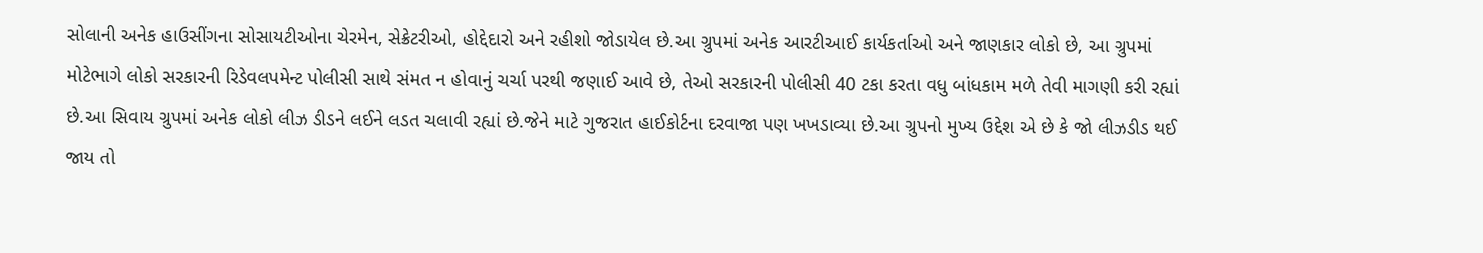સોલાની અનેક હાઉસીંગના સોસાયટીઓના ચેરમેન, સેક્રેટરીઓ, હોદ્દેદારો અને રહીશો જોડાયેલ છે.આ ગ્રુપમાં અનેક આરટીઆઈ કાર્યકર્તાઓ અને જાણકાર લોકો છે, આ ગ્રુપમાં મોટેભાગે લોકો સરકારની રિડેવલપમેન્ટ પોલીસી સાથે સંમત ન હોવાનું ચર્ચા પરથી જણાઈ આવે છે, તેઓ સરકારની પોલીસી 40 ટકા કરતા વધુ બાંધકામ મળે તેવી માગણી કરી રહ્યાં છે.આ સિવાય ગ્રુપમાં અનેક લોકો લીઝ ડીડને લઈને લડત ચલાવી રહ્યાં છે.જેને માટે ગુજરાત હાઈકોર્ટના દરવાજા પણ ખખડાવ્યા છે.આ ગ્રુપનો મુખ્ય ઉદ્દેશ એ છે કે જો લીઝડીડ થઈ જાય તો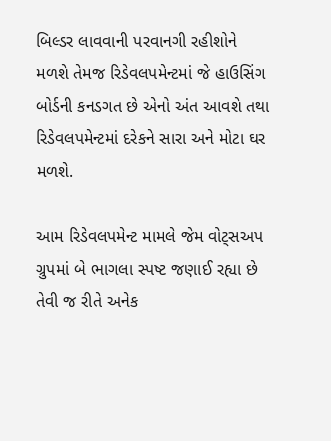બિલ્ડર લાવવાની પરવાનગી રહીશોને મળશે તેમજ રિડેવલપમેન્ટમાં જે હાઉસિંગ બોર્ડની કનડગત છે એનો અંત આવશે તથા રિડેવલપમેન્ટમાં દરેકને સારા અને મોટા ઘર મળશે.

આમ રિડેવલપમેન્ટ મામલે જેમ વોટ્‌સઅપ ગ્રુપમાં બે ભાગલા સ્પષ્ટ જણાઈ રહ્યા છે તેવી જ રીતે અનેક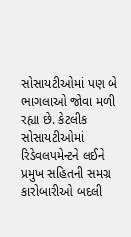સોસાયટીઓમાં પણ બે ભાગલાઓ જોવા મળી રહ્યા છે. કેટલીક સોસાયટીઓમાં રિડેવલપમેન્ટને લઈને પ્રમુખ સહિતની સમગ્ર કારોબારીઓ બદલી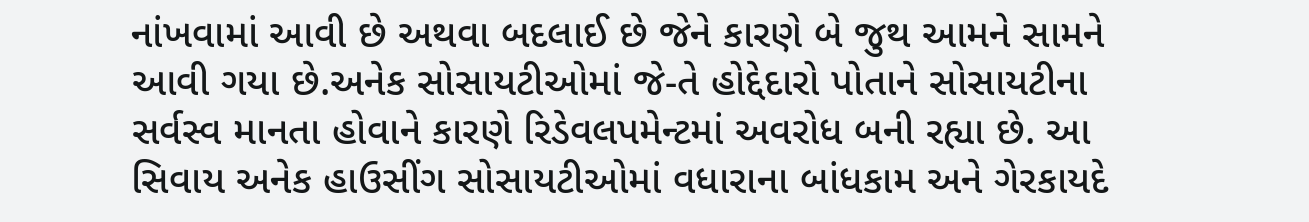નાંખવામાં આવી છે અથવા બદલાઈ છે જેને કારણે બે જુથ આમને સામને આવી ગયા છે.અનેક સોસાયટીઓમાં જે-તે હોદ્દેદારો પોતાને સોસાયટીના સર્વસ્વ માનતા હોવાને કારણે રિડેવલપમેન્ટમાં અવરોધ બની રહ્યા છે. આ સિવાય અનેક હાઉસીંગ સોસાયટીઓમાં વધારાના બાંધકામ અને ગેરકાયદે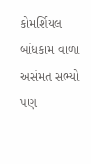કોમર્શિયલ બાંધકામ વાળા અસંમત સભ્યો પણ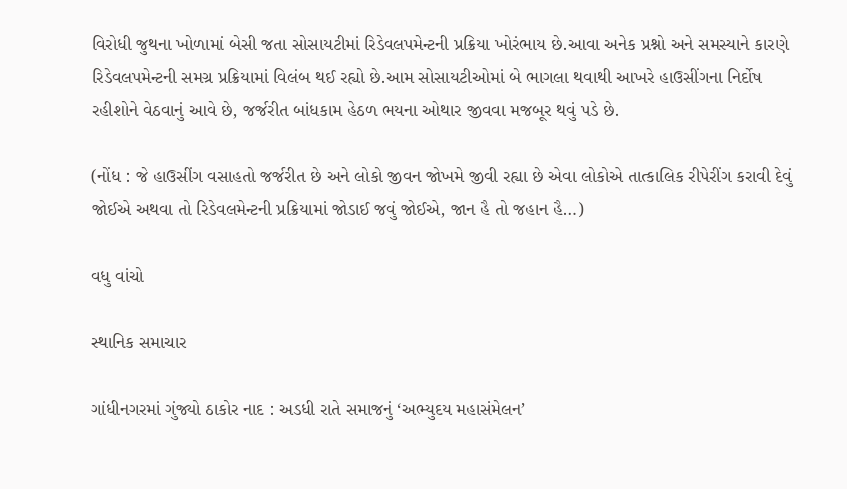વિરોધી જુથના ખોળામાં બેસી જતા સોસાયટીમાં રિડેવલપમેન્ટની પ્રક્રિયા ખોરંભાય છે.આવા અનેક પ્રશ્નો અને સમસ્યાને કારણે રિડેવલપમેન્ટની સમગ્ર પ્રક્રિયામાં વિલંબ થઈ રહ્યો છે.આમ સોસાયટીઓમાં બે ભાગલા થવાથી આખરે હાઉસીંગના નિર્દોષ રહીશોને વેઠવાનું આવે છે, જર્જરીત બાંધકામ હેઠળ ભયના ઓથાર જીવવા મજબૂર થવું પડે છે.

(નોંધ : જે હાઉસીંગ વસાહતો જર્જરીત છે અને લોકો જીવન જોખમે જીવી રહ્યા છે એવા લોકોએ તાત્કાલિક રીપેરીંગ કરાવી દેવું જોઈએ અથવા તો રિડેવલમેન્ટની પ્રક્રિયામાં જોડાઈ જવું જોઈએ, જાન હૈ તો જહાન હૈ…)

વધુ વાંચો

સ્થાનિક સમાચાર

ગાંધીનગરમાં ગુંજ્યો ઠાકોર નાદ : અડધી રાતે સમાજનું ‘અભ્યુદય મહાસંમેલન’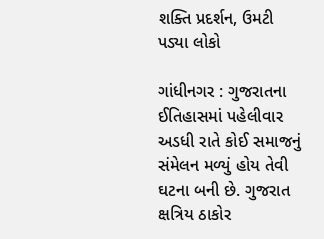શક્તિ પ્રદર્શન, ઉમટી પડ્યા લોકો

ગાંધીનગર : ગુજરાતના ઈતિહાસમાં પહેલીવાર અડધી રાતે કોઈ સમાજનું સંમેલન મળ્યું હોય તેવી ઘટના બની છે. ગુજરાત ક્ષત્રિય ઠાકોર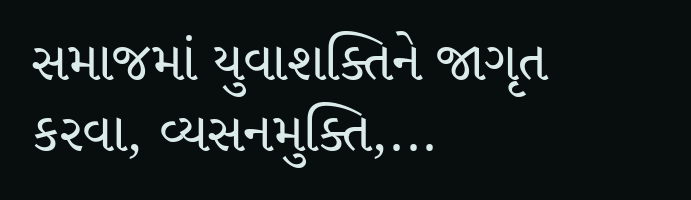સમાજમાં યુવાશક્તિને જાગૃત કરવા, વ્યસનમુક્તિ,...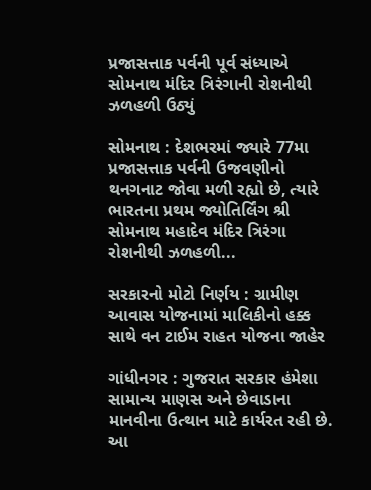પ્રજાસત્તાક પર્વની પૂર્વ સંધ્યાએ સોમનાથ મંદિર ત્રિરંગાની રોશનીથી ઝળહળી ઉઠ્યું

સોમનાથ : દેશભરમાં જ્યારે 77મા પ્રજાસત્તાક પર્વની ઉજવણીનો થનગનાટ જોવા મળી રહ્યો છે, ત્યારે ભારતના પ્રથમ જ્યોતિર્લિંગ શ્રી સોમનાથ મહાદેવ મંદિર ત્રિરંગા રોશનીથી ઝળહળી...

સરકારનો મોટો નિર્ણય : ગ્રામીણ આવાસ યોજનામાં માલિકીનો હક્ક સાથે વન ટાઈમ રાહત યોજના જાહેર

ગાંધીનગર : ગુજરાત સરકાર હંમેશા સામાન્ય માણસ અને છેવાડાના માનવીના ઉત્થાન માટે કાર્યરત રહી છે. આ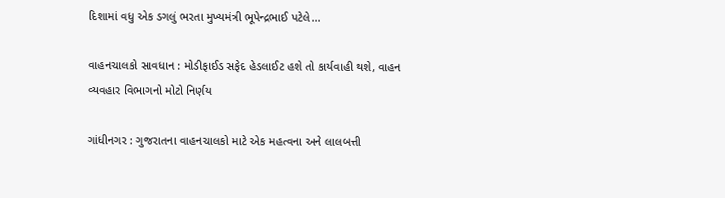દિશામાં વધુ એક ડગલું ભરતા મુખ્યમંત્રી ભૂપેન્દ્રભાઈ પટેલે...

વાહનચાલકો સાવધાન : મોડીફાઈડ સફેદ હેડલાઈટ હશે તો કાર્યવાહી થશે, વાહન વ્યવહાર વિભાગનો મોટો નિર્ણય

ગાંધીનગર : ગુજરાતના વાહનચાલકો માટે એક મહત્વના અને લાલબત્તી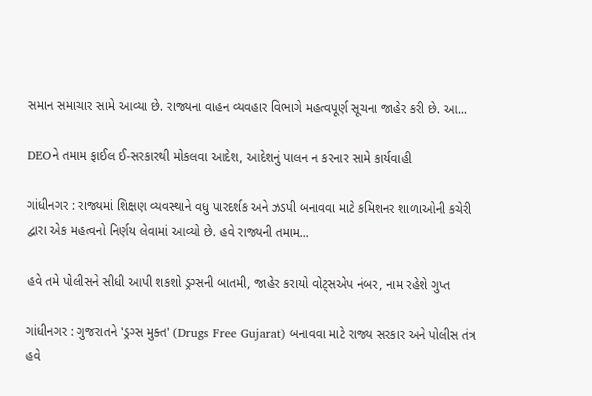સમાન સમાચાર સામે આવ્યા છે. રાજ્યના વાહન વ્યવહાર વિભાગે મહત્વપૂર્ણ સૂચના જાહેર કરી છે. આ...

DEOને તમામ ફાઈલ ઈ-સરકારથી મોકલવા આદેશ, આદેશનું પાલન ન કરનાર સામે કાર્યવાહી

ગાંધીનગર : રાજ્યમાં શિક્ષણ વ્યવસ્થાને વધુ પારદર્શક અને ઝડપી બનાવવા માટે કમિશનર શાળાઓની કચેરી દ્વારા એક મહત્વનો નિર્ણય લેવામાં આવ્યો છે. હવે રાજ્યની તમામ...

હવે તમે પોલીસને સીધી આપી શકશો ડ્રગ્સની બાતમી, જાહેર કરાયો વોટ્સએપ નંબર, નામ રહેશે ગુપ્ત

ગાંધીનગર : ગુજરાતને 'ડ્રગ્સ મુક્ત' (Drugs Free Gujarat) બનાવવા માટે રાજ્ય સરકાર અને પોલીસ તંત્ર હવે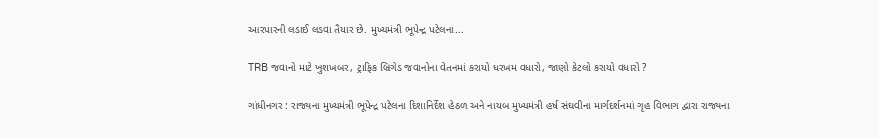આરપારની લડાઈ લડવા તૈયાર છે. મુખ્યમંત્રી ભૂપેન્દ્ર પટેલના...

TRB જવાનો માટે ખુશખબર, ટ્રાફિક બ્રિગેડ જવાનોના વેતનમાં કરાયો ધરખમ વધારો, જાણો કેટલો કરાયો વધારો ?

ગાંધીનગર : રાજ્યના મુખ્યમંત્રી ભૂપેન્દ્ર પટેલના દિશાનિર્દેશ હેઠળ અને નાયબ મુખ્યમંત્રી હર્ષ સંઘવીના માર્ગદર્શનમાં ગૃહ વિભાગ દ્વારા રાજ્યના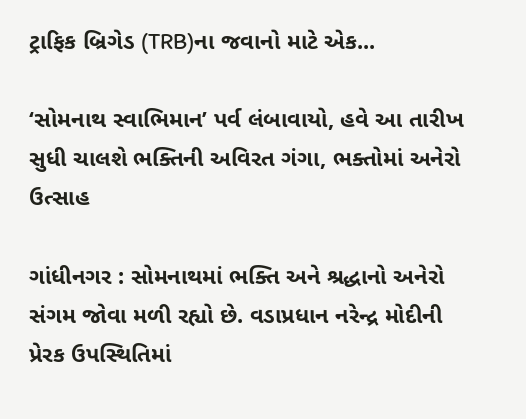ટ્રાફિક બ્રિગેડ (TRB)ના જવાનો માટે એક...

‘સોમનાથ સ્વાભિમાન’ પર્વ લંબાવાયો, હવે આ તારીખ સુધી ચાલશે ભક્તિની અવિરત ગંગા, ભક્તોમાં અનેરો ઉત્સાહ

ગાંધીનગર : સોમનાથમાં ભક્તિ અને શ્રદ્ધાનો અનેરો સંગમ જોવા મળી રહ્યો છે. વડાપ્રધાન નરેન્દ્ર મોદીની પ્રેરક ઉપસ્થિતિમાં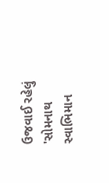ઉજવાઈ રહેલું 'સોમનાથ સ્વાભિમાન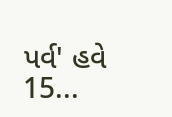પર્વ' હવે 15...